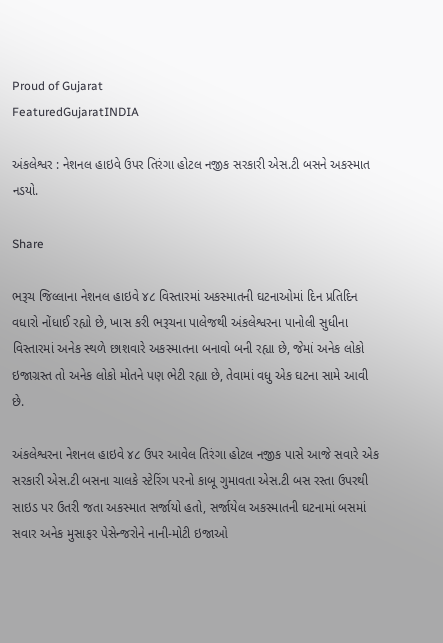Proud of Gujarat
FeaturedGujaratINDIA

અંકલેશ્વર : નેશનલ હાઇવે ઉપર તિરંગા હોટલ નજીક સરકારી એસ.ટી બસને અકસ્માત નડયો.

Share

ભરૂચ જિલ્લાના નેશનલ હાઇવે ૪૮ વિસ્તારમાં અકસ્માતની ઘટનાઓમાં દિન પ્રતિદિન વધારો નોંધાઈ રહ્યો છે, ખાસ કરી ભરૂચના પાલેજથી અંકલેશ્વરના પાનોલી સુધીના વિસ્તારમાં અનેક સ્થળે છાશવારે અકસ્માતના બનાવો બની રહ્યા છે, જેમાં અનેક લોકો ઇજાગ્રસ્ત તો અનેક લોકો મોતને પણ ભેટી રહ્યા છે, તેવામાં વધુ એક ઘટના સામે આવી છે.

અંકલેશ્વરના નેશનલ હાઇવે ૪૮ ઉપર આવેલ તિરંગા હોટલ નજીક પાસે આજે સવારે એક સરકારી એસ.ટી બસના ચાલકે સ્ટેરિંગ પરનો કાબૂ ગુમાવતા એસ.ટી બસ રસ્તા ઉપરથી સાઇડ પર ઉતરી જતા અકસ્માત સર્જાયો હતો, સર્જાયેલ અકસ્માતની ઘટનામાં બસમાં સવાર અનેક મુસાફર પેસેન્જરોને નાની-મોટી ઇજાઓ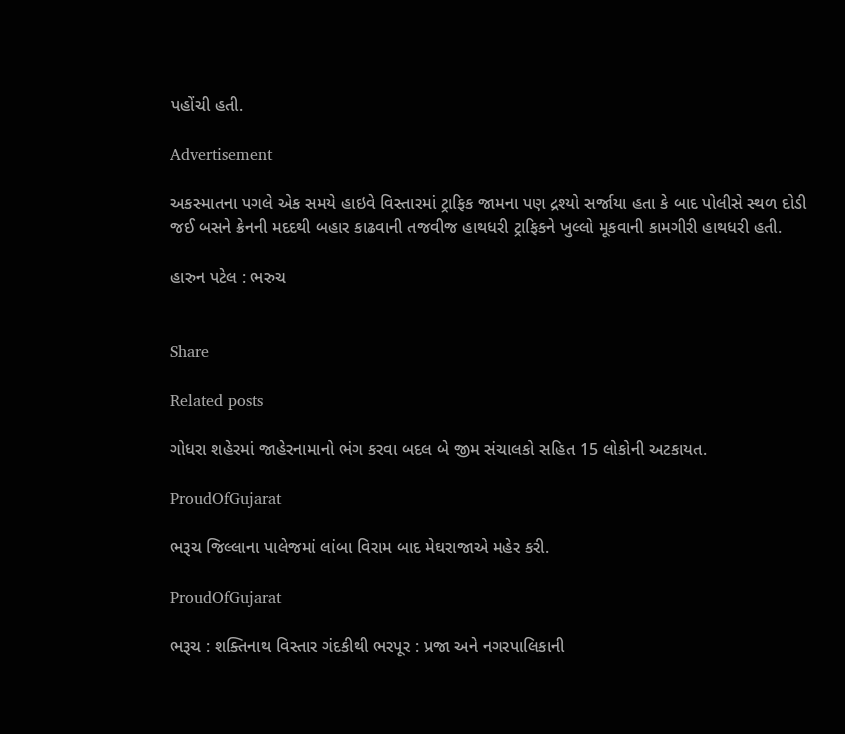પહોંચી હતી.

Advertisement

અકસ્માતના પગલે એક સમયે હાઇવે વિસ્તારમાં ટ્રાફિક જામના પણ દ્રશ્યો સર્જાયા હતા કે બાદ પોલીસે સ્થળ દોડી જઈ બસને ક્રેનની મદદથી બહાર કાઢવાની તજવીજ હાથધરી ટ્રાફિકને ખુલ્લો મૂકવાની કામગીરી હાથધરી હતી.

હારુન પટેલ : ભરુચ


Share

Related posts

ગોધરા શહેરમાં જાહેરનામાનો ભંગ કરવા બદલ બે જીમ સંચાલકો સહિત 15 લોકોની અટકાયત.

ProudOfGujarat

ભરૂચ જિલ્લાના પાલેજમાં લાંબા વિરામ બાદ મેઘરાજાએ મહેર કરી.

ProudOfGujarat

ભરૂચ : શક્તિનાથ વિસ્તાર ગંદકીથી ભરપૂર : પ્રજા અને નગરપાલિકાની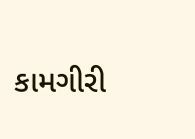કામગીરી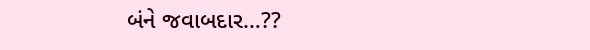બંને જવાબદાર…??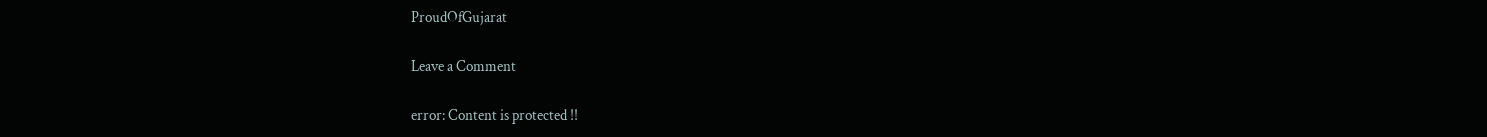ProudOfGujarat

Leave a Comment

error: Content is protected !!